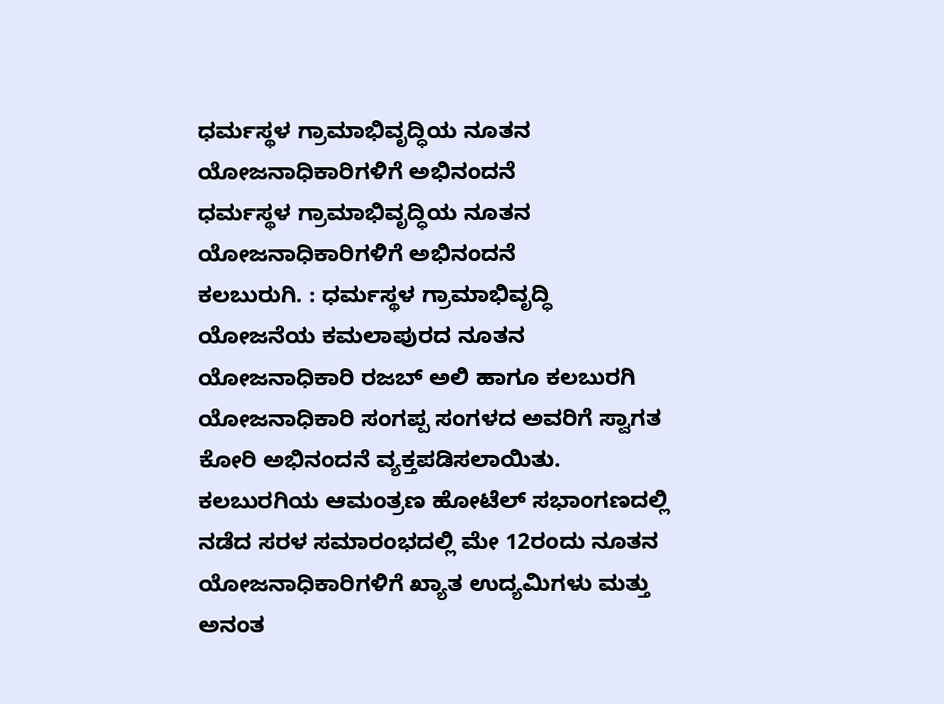ಧರ್ಮಸ್ಥಳ ಗ್ರಾಮಾಭಿವೃದ್ಧಿಯ ನೂತನ ಯೋಜನಾಧಿಕಾರಿಗಳಿಗೆ ಅಭಿನಂದನೆ
ಧರ್ಮಸ್ಥಳ ಗ್ರಾಮಾಭಿವೃದ್ಧಿಯ ನೂತನ ಯೋಜನಾಧಿಕಾರಿಗಳಿಗೆ ಅಭಿನಂದನೆ
ಕಲಬುರುಗಿ. : ಧರ್ಮಸ್ಥಳ ಗ್ರಾಮಾಭಿವೃದ್ಧಿ ಯೋಜನೆಯ ಕಮಲಾಪುರದ ನೂತನ ಯೋಜನಾಧಿಕಾರಿ ರಜಬ್ ಅಲಿ ಹಾಗೂ ಕಲಬುರಗಿ ಯೋಜನಾಧಿಕಾರಿ ಸಂಗಪ್ಪ ಸಂಗಳದ ಅವರಿಗೆ ಸ್ವಾಗತ ಕೋರಿ ಅಭಿನಂದನೆ ವ್ಯಕ್ತಪಡಿಸಲಾಯಿತು.
ಕಲಬುರಗಿಯ ಆಮಂತ್ರಣ ಹೋಟೆಲ್ ಸಭಾಂಗಣದಲ್ಲಿ ನಡೆದ ಸರಳ ಸಮಾರಂಭದಲ್ಲಿ ಮೇ 12ರಂದು ನೂತನ ಯೋಜನಾಧಿಕಾರಿಗಳಿಗೆ ಖ್ಯಾತ ಉದ್ಯಮಿಗಳು ಮತ್ತು ಅನಂತ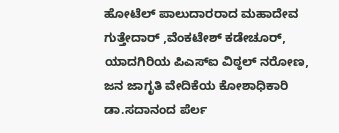ಹೋಟೆಲ್ ಪಾಲುದಾರರಾದ ಮಹಾದೇವ ಗುತ್ತೇದಾರ್ ,ವೆಂಕಟೇಶ್ ಕಡೇಚೂರ್, ಯಾದಗಿರಿಯ ಪಿಎಸ್ಐ ವಿಠ್ಠಲ್ ನರೋಣ, ಜನ ಜಾಗೃತಿ ವೇದಿಕೆಯ ಕೋಶಾಧಿಕಾರಿ ಡಾ.ಸದಾನಂದ ಪೆರ್ಲ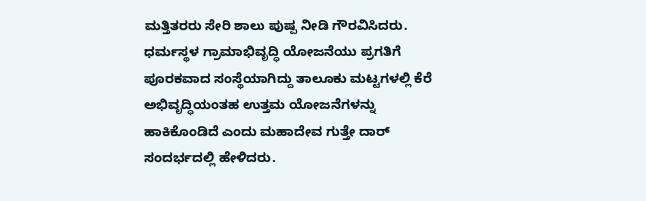ಮತ್ತಿತರರು ಸೇರಿ ಶಾಲು ಪುಷ್ಪ ನೀಡಿ ಗೌರವಿಸಿದರು. ಧರ್ಮಸ್ಥಳ ಗ್ರಾಮಾಭಿವೃದ್ಧಿ ಯೋಜನೆಯು ಪ್ರಗತಿಗೆ ಪೂರಕವಾದ ಸಂಸ್ಥೆಯಾಗಿದ್ದು ತಾಲೂಕು ಮಟ್ಟಗಳಲ್ಲಿ ಕೆರೆ ಅಭಿವೃದ್ಧಿಯಂತಹ ಉತ್ತಮ ಯೋಜನೆಗಳನ್ನು ಹಾಕಿಕೊಂಡಿದೆ ಎಂದು ಮಹಾದೇವ ಗುತ್ತೇ ದಾರ್ ಸಂದರ್ಭದಲ್ಲಿ ಹೇಳಿದರು.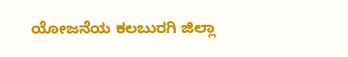ಯೋಜನೆಯ ಕಲಬುರಗಿ ಜಿಲ್ಲಾ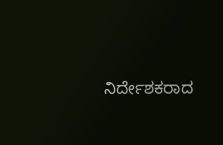ನಿರ್ದೇಶಕರಾದ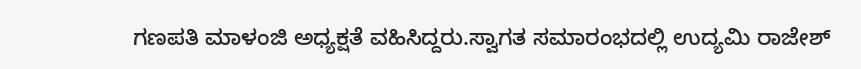ಗಣಪತಿ ಮಾಳಂಜಿ ಅಧ್ಯಕ್ಷತೆ ವಹಿಸಿದ್ದರು.ಸ್ವಾಗತ ಸಮಾರಂಭದಲ್ಲಿ ಉದ್ಯಮಿ ರಾಜೇಶ್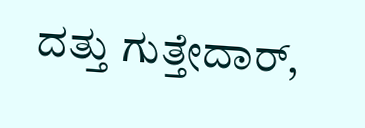ದತ್ತು ಗುತ್ತೇದಾರ್,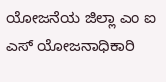ಯೋಜನೆಯ ಜಿಲ್ಲಾ ಎಂ ಐ ಎಸ್ ಯೋಜನಾಧಿಕಾರಿ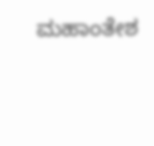ಮಹಾಂತೇಶ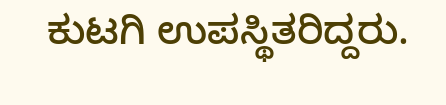ಕುಟಗಿ ಉಪಸ್ಥಿತರಿದ್ದರು.